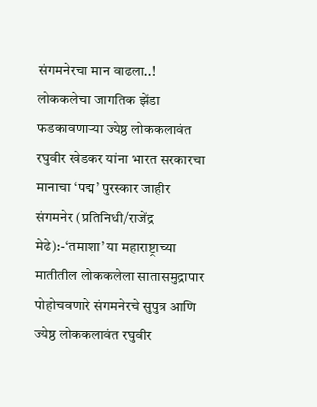संगमनेरचा मान वाढला..! लोककलेचा जागतिक झेंडा फडकावणाऱ्या ज्येष्ठ लोककलावंत रघुवीर खेडकर यांना भारत सरकारचा मानाचा ‘पद्म’ पुरस्कार जाहीर
संगमनेर (प्रतिनिधी/राजेंद्र मेढे):-‘तमाशा’ या महाराष्ट्राच्या मातीतील लोककलेला सातासमुद्रापार पोहोचवणारे संगमनेरचे सुपुत्र आणि ज्येष्ठ लोककलावंत रघुवीर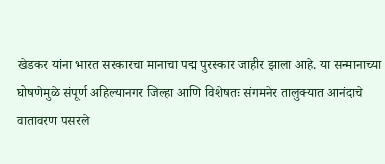खेडकर यांना भारत सरकारचा मानाचा पद्म पुरस्कार जाहीर झाला आहे. या सन्मानाच्या घोषणेमुळे संपूर्ण अहिल्यानगर जिल्हा आणि विशेषतः संगमनेर तालुक्यात आनंदाचे वातावरण पसरले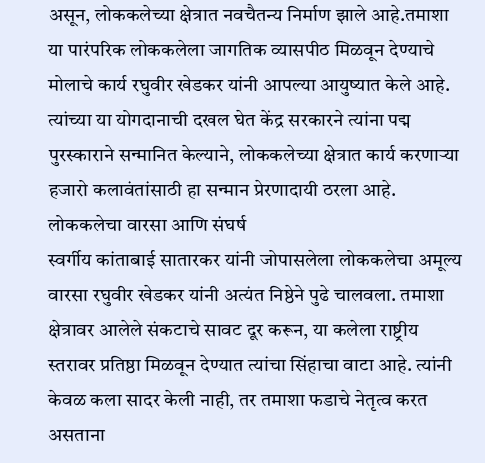असून, लोककलेच्या क्षेत्रात नवचैतन्य निर्माण झाले आहे.तमाशा या पारंपरिक लोककलेला जागतिक व्यासपीठ मिळवून देण्याचे मोलाचे कार्य रघुवीर खेडकर यांनी आपल्या आयुष्यात केले आहे. त्यांच्या या योगदानाची दखल घेत केंद्र सरकारने त्यांना पद्म पुरस्काराने सन्मानित केल्याने, लोककलेच्या क्षेत्रात कार्य करणाऱ्या हजारो कलावंतांसाठी हा सन्मान प्रेरणादायी ठरला आहे.
लोककलेचा वारसा आणि संघर्ष
स्वर्गीय कांताबाई सातारकर यांनी जोपासलेला लोककलेचा अमूल्य वारसा रघुवीर खेडकर यांनी अत्यंत निष्ठेने पुढे चालवला. तमाशा क्षेत्रावर आलेले संकटाचे सावट दूर करून, या कलेला राष्ट्रीय स्तरावर प्रतिष्ठा मिळवून देण्यात त्यांचा सिंहाचा वाटा आहे. त्यांनी केवळ कला सादर केली नाही, तर तमाशा फडाचे नेतृत्व करत असताना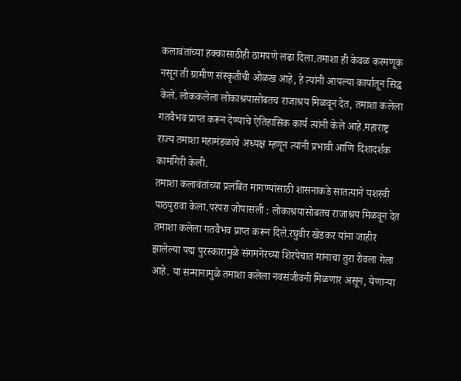कलावंतांच्या हक्कासाठीही ठामपणे लढा दिला.तमाशा ही केवळ करमणूक नसून ती ग्रामीण संस्कृतीची ओळख आहे, हे त्यांनी आपल्या कार्यातून सिद्ध केले. लोककलेला लोकाश्रयासोबतच राजाश्रय मिळवून देत, तमाशा कलेला गतवैभव प्राप्त करून देण्याचे ऐतिहासिक कार्य त्यांनी केले आहे.महाराष्ट्र राज्य तमाशा महामंडळाचे अध्यक्ष म्हणून त्यांनी प्रभावी आणि दिशादर्शक कामगिरी केली.
तमाशा कलावंतांच्या प्रलंबित मागण्यांसाठी शासनाकडे सातत्याने यशस्वी पाठपुरावा केला.परंपरा जोपासली : लोकाश्रयासोबतच राजाश्रय मिळवून देत तमाशा कलेला गतवैभव प्राप्त करून दिले.रघुवीर खेडकर यांना जाहीर झालेल्या पद्म पुरस्कारामुळे संगमनेरच्या शिरपेचात मानाचा तुरा रोवला गेला आहे. या सन्मानामुळे तमाशा कलेला नवसंजीवनी मिळणार असून, येणाऱ्या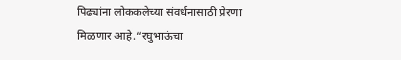पिढ्यांना लोककलेच्या संवर्धनासाठी प्रेरणा मिळणार आहे.“रघुभाऊंचा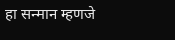हा सन्मान म्हणजे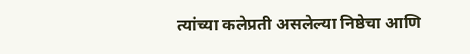त्यांच्या कलेप्रती असलेल्या निष्ठेचा आणि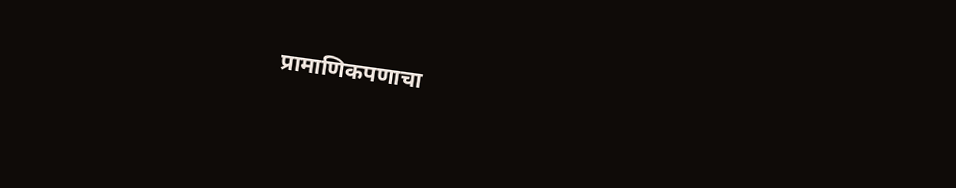प्रामाणिकपणाचा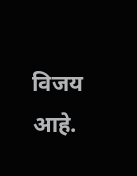विजय आहे.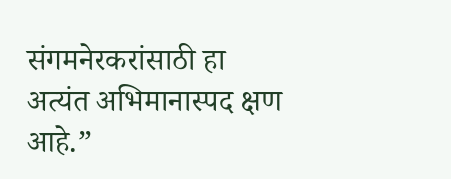संगमनेरकरांसाठी हा अत्यंत अभिमानास्पद क्षण आहे.”